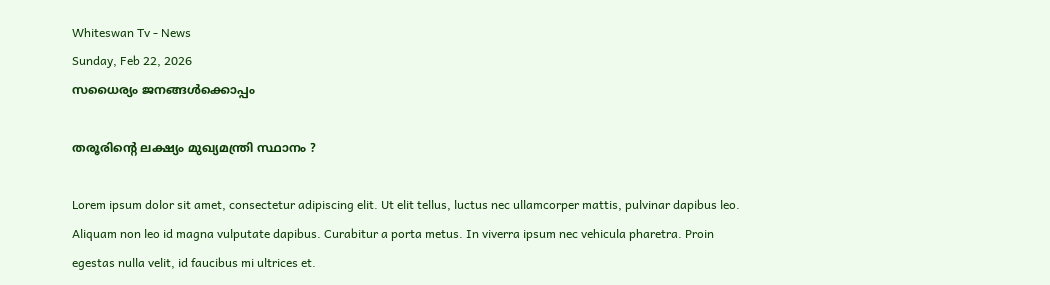Whiteswan Tv - News
Sunday, Feb 22, 2026
സധൈര്യം ജനങ്ങൾക്കൊപ്പം

തരൂരിന്റെ ലക്ഷ്യം മുഖ്യമന്ത്രി സ്ഥാനം ?

Lorem ipsum dolor sit amet, consectetur adipiscing elit. Ut elit tellus, luctus nec ullamcorper mattis, pulvinar dapibus leo. Aliquam non leo id magna vulputate dapibus. Curabitur a porta metus. In viverra ipsum nec vehicula pharetra. Proin egestas nulla velit, id faucibus mi ultrices et.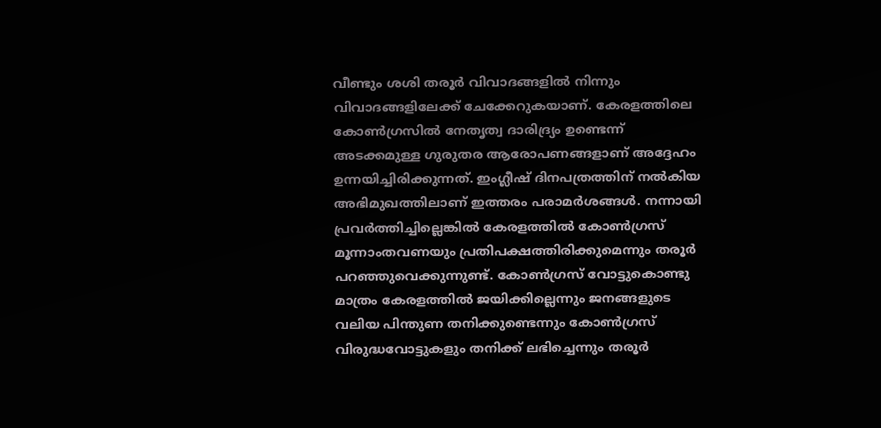വീണ്ടും ശശി തരൂർ വിവാദങ്ങളിൽ നിന്നും വിവാദങ്ങളിലേക്ക് ചേക്കേറുകയാണ്. കേരളത്തിലെ കോണ്‍ഗ്രസില്‍ നേതൃത്വ ദാരിദ്ര്യം ഉണ്ടെന്ന് അടക്കമുള്ള ഗുരുതര ആരോപണങ്ങളാണ് അദ്ദേഹം ഉന്നയിച്ചിരിക്കുന്നത്. ഇംഗ്ലീഷ് ദിനപത്രത്തിന് നല്‍കിയ അഭിമുഖത്തിലാണ് ഇത്തരം പരാമര്‍ശങ്ങൾ. നന്നായി പ്രവര്‍ത്തിച്ചില്ലെങ്കില്‍ കേരളത്തില്‍ കോണ്‍ഗ്രസ് മൂന്നാംതവണയും പ്രതിപക്ഷത്തിരിക്കുമെന്നും തരൂര്‍ പറഞ്ഞുവെക്കുന്നുണ്ട്. കോണ്‍ഗ്രസ് വോട്ടുകൊണ്ടു മാത്രം കേരളത്തില്‍ ജയിക്കില്ലെന്നും ജനങ്ങളുടെ വലിയ പിന്തുണ തനിക്കുണ്ടെന്നും കോണ്‍ഗ്രസ് വിരുദ്ധവോട്ടുകളും തനിക്ക് ലഭിച്ചെന്നും തരൂര്‍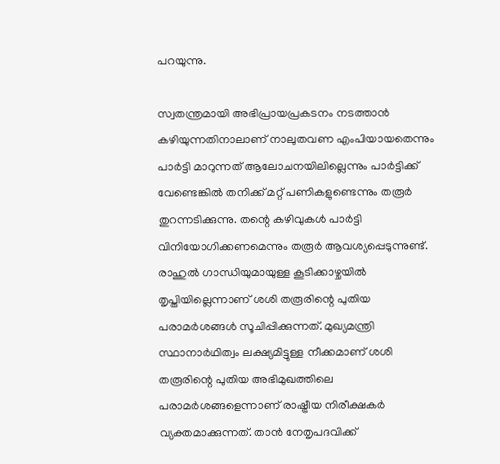പറയുന്നു.

സ്വതന്ത്രമായി അഭിപ്രായപ്രകടനം നടത്താന്‍ കഴിയുന്നതിനാലാണ് നാലുതവണ എംപിയായതെന്നും പാര്‍ട്ടി മാറുന്നത് ആലോചനയിലില്ലെന്നും പാര്‍ട്ടിക്ക് വേണ്ടെങ്കില്‍ തനിക്ക് മറ്റ് പണികളുണ്ടെന്നും തരൂര്‍ തുറന്നടിക്കുന്നു. തന്റെ കഴിവുകള്‍ പാര്‍ട്ടി വിനിയോഗിക്കണമെന്നും തരൂര്‍ ആവശ്യപ്പെടുന്നുണ്ട്. രാഹുല്‍ ഗാന്ധിയുമായുള്ള കൂടിക്കാഴ്ചയില്‍ തൃപ്തിയില്ലെന്നാണ് ശശി തരൂരിന്റെ പുതിയ പരാമര്‍ശങ്ങള്‍ സൂചിപ്പിക്കുന്നത്. മുഖ്യമന്ത്രി സ്ഥാനാര്‍ഥിത്വം ലക്ഷ്യമിട്ടുള്ള നീക്കമാണ് ശശി തരൂരിന്റെ പുതിയ അഭിമുഖത്തിലെ പരാമര്‍ശങ്ങളെന്നാണ് രാഷ്ട്രീയ നിരീക്ഷകര്‍ വ്യക്തമാക്കുന്നത്. താന്‍ നേതൃപദവിക്ക്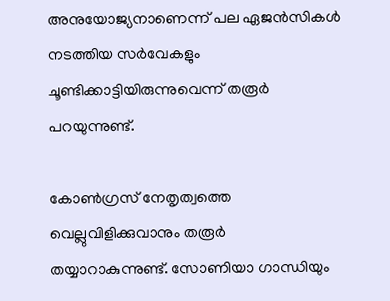അനുയോജ്യനാണെന്ന് പല ഏജന്‍സികള്‍ നടത്തിയ സര്‍വേകളും ചൂണ്ടിക്കാട്ടിയിരുന്നുവെന്ന് തരൂര്‍ പറയുന്നുണ്ട്.

കോൺഗ്രസ് നേതൃത്വത്തെ വെല്ലുവിളിക്കുവാനും തരൂർ തയ്യാറാകുന്നുണ്ട്. സോണിയാ ഗാന്ധിയും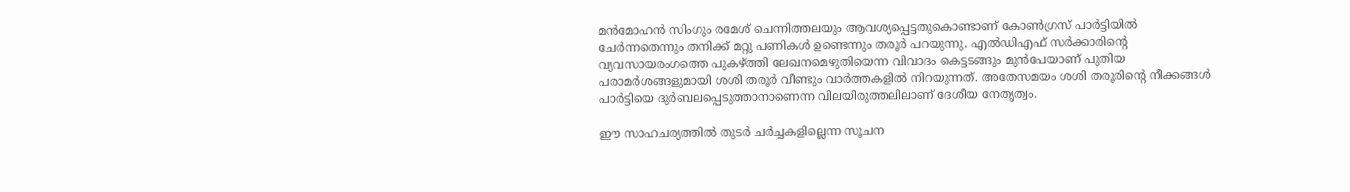മന്‍മോഹന്‍ സിംഗും രമേശ് ചെന്നിത്തലയും ആവശ്യപ്പെട്ടതുകൊണ്ടാണ് കോണ്‍ഗ്രസ് പാര്‍ട്ടിയില്‍ ചേര്‍ന്നതെന്നും തനിക്ക് മറ്റു പണികൾ ഉണ്ടെന്നും തരൂർ പറയുന്നു. എല്‍ഡിഎഫ് സര്‍ക്കാരിന്റെ വ്യവസായരംഗത്തെ പുകഴ്ത്തി ലേഖനമെഴുതിയെന്ന വിവാദം കെട്ടടങ്ങും മുന്‍പേയാണ് പുതിയ പരാമര്‍ശങ്ങളുമായി ശശി തരൂര്‍ വീണ്ടും വാര്‍ത്തകളില്‍ നിറയുന്നത്. അതേസമയം ശശി തരൂരിന്റെ നീക്കങ്ങള്‍ പാര്‍ട്ടിയെ ദുര്‍ബലപ്പെടുത്താനാണെന്ന വിലയിരുത്തലിലാണ് ദേശീയ നേതൃത്വം.

ഈ സാഹചര്യത്തിൽ തുടർ ചർച്ചകളില്ലെന്ന സൂചന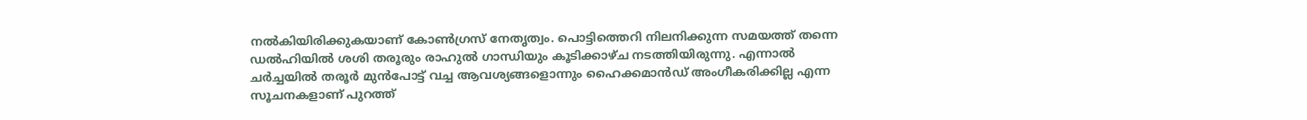നൽകിയിരിക്കുകയാണ് കോൺഗ്രസ് നേതൃത്വം. പൊട്ടിത്തെറി നിലനിക്കുന്ന സമയത്ത് തന്നെ ഡൽഹിയിൽ ശശി തരൂരും രാഹുൽ ഗാന്ധിയും കൂടിക്കാഴ്ച നടത്തിയിരുന്നു. എന്നാൽ ചർച്ചയിൽ തരൂർ മുൻപോട്ട് വച്ച ആവശ്യങ്ങളൊന്നും ഹൈക്കമാൻഡ് അംഗീകരിക്കില്ല എന്ന സൂചനകളാണ് പുറത്ത്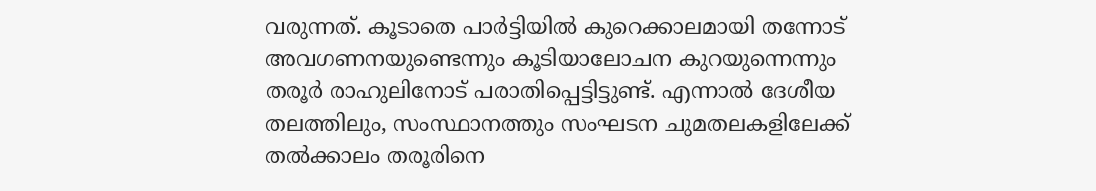വരുന്നത്. കൂടാതെ പാർട്ടിയിൽ കുറെക്കാലമായി തന്നോട് അവഗണനയുണ്ടെന്നും കൂടിയാലോചന കുറയുന്നെന്നും തരൂർ രാഹുലിനോട് പരാതിപ്പെട്ടിട്ടുണ്ട്. എന്നാൽ ദേശീയ തലത്തിലും, സംസ്ഥാനത്തും സംഘടന ചുമതലകളിലേക്ക് തൽക്കാലം തരൂരിനെ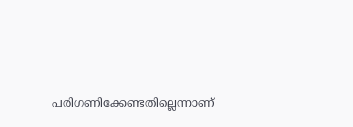പരിഗണിക്കേണ്ടതില്ലെന്നാണ്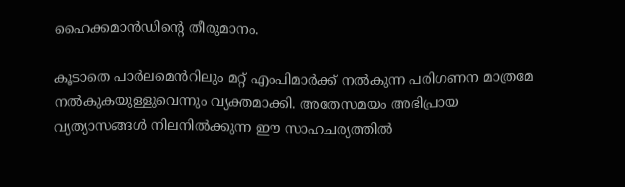ഹൈക്കമാൻഡിന്റെ തീരുമാനം.

കൂടാതെ പാർലമെൻറിലും മറ്റ് എംപിമാർക്ക് നൽകുന്ന പരിഗണന മാത്രമേ നൽകുകയുള്ളുവെന്നും വ്യക്തമാക്കി. അതേസമയം അഭിപ്രായ വ്യത്യാസങ്ങൾ നിലനിൽക്കുന്ന ഈ സാഹചര്യത്തിൽ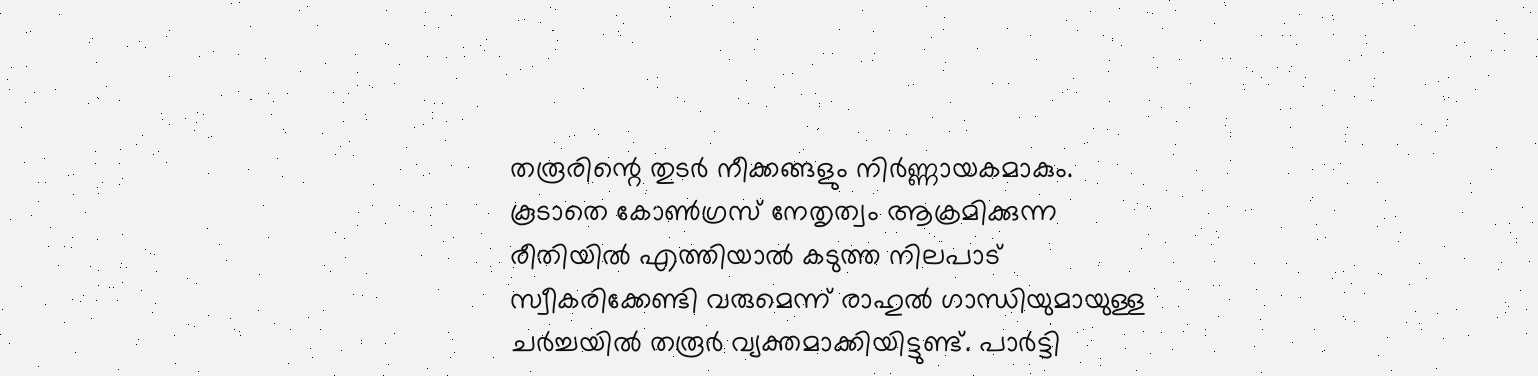തരൂരിന്റെ തുടർ നീക്കങ്ങളും നിർണ്ണായകമാകും. കൂടാതെ കോൺഗ്രസ് നേതൃത്വം ആക്രമിക്കുന്ന രീതിയിൽ എത്തിയാൽ കടുത്ത നിലപാട് സ്വീകരിക്കേണ്ടി വരുമെന്ന് രാഹുൽ ഗാന്ധിയുമായുള്ള ചർച്ചയിൽ തരൂർ വ്യക്തമാക്കിയിട്ടുണ്ട്. പാർട്ടി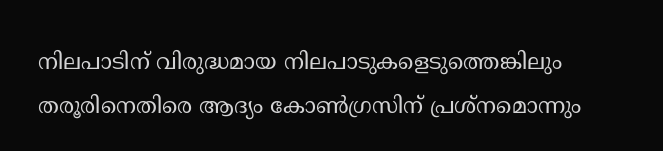നിലപാടിന് വിരുദ്ധമായ നിലപാടുകളെടുത്തെങ്കിലും തരൂരിനെതിരെ ആദ്യം കോൺഗ്രസിന് പ്രശ്നമൊന്നും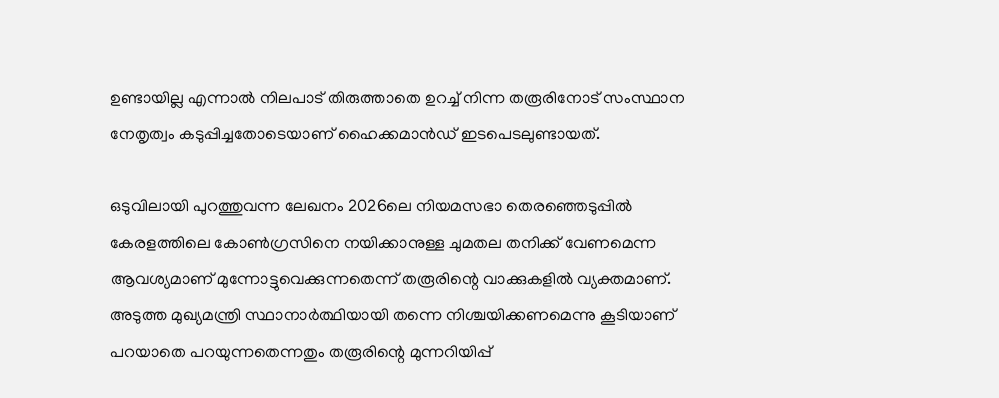ഉണ്ടായില്ല എന്നാൽ നിലപാട് തിരുത്താതെ ഉറച്ച് നിന്ന തരൂരിനോട് സംസ്ഥാന നേതൃത്വം കടുപ്പിച്ചതോടെയാണ് ഹൈക്കമാൻഡ് ഇടപെടലുണ്ടായത്.

ഒടുവിലായി പുറത്തുവന്ന ലേഖനം 2026ലെ നിയമസഭാ തെരഞ്ഞെടുപ്പിൽ കേരളത്തിലെ കോൺഗ്രസിനെ നയിക്കാനുള്ള ചുമതല തനിക്ക് വേണമെന്ന ആവശ്യമാണ് മുന്നോട്ടുവെക്കുന്നതെന്ന് തരൂരിന്റെ വാക്കുകളിൽ വ്യക്തമാണ്. അടുത്ത മുഖ്യമന്ത്രി സ്ഥാനാർത്ഥിയായി തന്നെ നിശ്ചയിക്കണമെന്നു കൂടിയാണ് പറയാതെ പറയുന്നതെന്നതും തരൂരിന്റെ മുന്നറിയിപ്പ്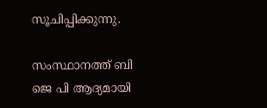സൂചിപ്പിക്കുന്നു.

സംസ്ഥാനത്ത് ബി ജെ പി ആദ്യമായി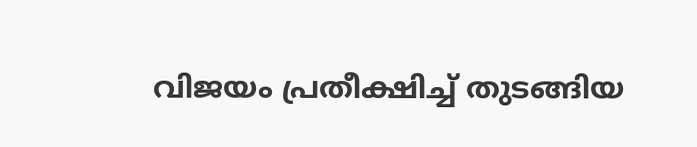വിജയം പ്രതീക്ഷിച്ച് തുടങ്ങിയ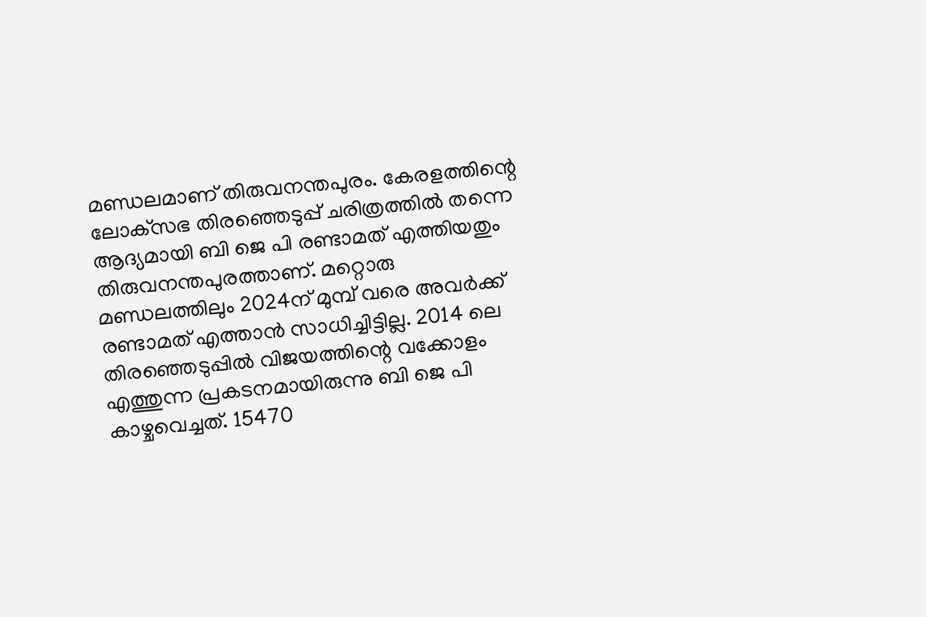മണ്ഡലമാണ് തിരുവനന്തപുരം. കേരളത്തിന്റെ ലോക്‌സഭ തിരഞ്ഞെടുപ്പ് ചരിത്രത്തില്‍ തന്നെ ആദ്യമായി ബി ജെ പി രണ്ടാമത് എത്തിയതും തിരുവനന്തപുരത്താണ്. മറ്റൊരു മണ്ഡലത്തിലും 2024ന് മുമ്പ് വരെ അവര്‍ക്ക് രണ്ടാമത് എത്താന്‍ സാധിച്ചിട്ടില്ല. 2014 ലെ തിരഞ്ഞെടുപ്പില്‍ വിജയത്തിന്റെ വക്കോളം എത്തുന്ന പ്രകടനമായിരുന്നു ബി ജെ പി കാഴ്ചവെച്ചത്. 15470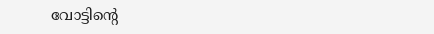വോട്ടിന്റെ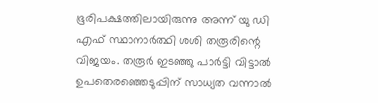ഭൂരിപക്ഷത്തിലായിരുന്നു അന്ന് യു ഡി എഫ് സ്ഥാനാര്‍ത്ഥി ശശി തരൂരിന്റെ വിജയം. തരൂർ ഇടഞ്ഞു പാർട്ടി വിട്ടാൽ ഉപതെരഞ്ഞെടുപ്പിന് സാധ്യത വന്നാല്‍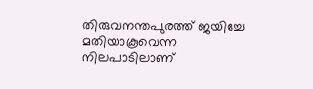തിരുവനന്തപുരത്ത് ജയിച്ചേ മതിയാകൂവെന്ന നിലപാടിലാണ്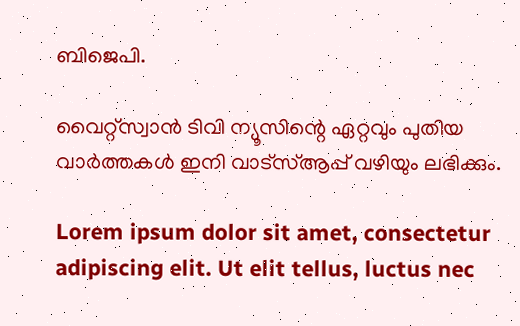ബിജെപി.

വൈറ്റ്സ്വാൻ ടിവി ന്യൂസിന്റെ ഏറ്റവും പുതിയ വാർത്തകൾ ഇനി വാട്സ്ആപ്പ് വഴിയും ലഭിക്കും.

Lorem ipsum dolor sit amet, consectetur adipiscing elit. Ut elit tellus, luctus nec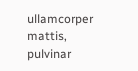ullamcorper mattis, pulvinar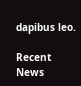dapibus leo.

Recent News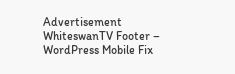Advertisement
WhiteswanTV Footer – WordPress Mobile Fix